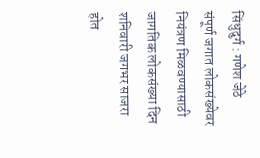सिंधुदुर्ग : गणेश जेठे
संपूर्ण जगात लोकसंख्येवर नियंत्रण मिळवण्यासाठी जागतिक लोकसंख्या दिन शनिवारी जगभर साजरा होत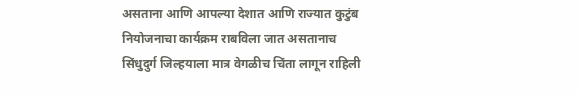असताना आणि आपल्या देशात आणि राज्यात कुटुंब नियोजनाचा कार्यक्रम राबविला जात असतानाच सिंधुदुर्ग जिल्हयाला मात्र वेगळीच चिंता लागून राहिली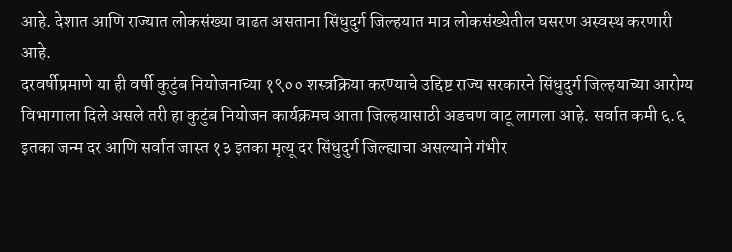आहे. देशात आणि राज्यात लोकसंख्या वाढत असताना सिंधुदुर्ग जिल्हयात मात्र लोकसंख्येतील घसरण अस्वस्थ करणारी आहे.
दरवर्षीप्रमाणे या ही वर्षी कुटुंब नियोजनाच्या १९०० शस्त्रक्रिया करण्याचे उद्दिष्ट राज्य सरकारने सिंधुदुर्ग जिल्हयाच्या आरोग्य विभागाला दिले असले तरी हा कुटुंब नियोजन कार्यक्रमच आता जिल्हयासाठी अडचण वाटू लागला आहे. सर्वात कमी ६.६ इतका जन्म दर आणि सर्वात जास्त १३ इतका मृत्यू दर सिंधुदुर्ग जिल्ह्याचा असल्याने गंभीर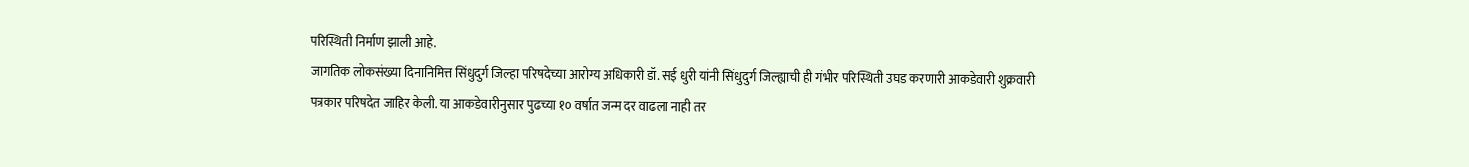परिस्थिती निर्माण झाली आहे.
जागतिक लोकसंख्या दिनानिमित्त सिंधुदुर्ग जिल्हा परिषदेच्या आरोग्य अधिकारी डॉ. सई धुरी यांनी सिंधुदुर्ग जिल्ह्याची ही गंभीर परिस्थिती उघड करणारी आकडेवारी शुक्रवारी पत्रकार परिषदेत जाहिर केली. या आकडेवारीनुसार पुढच्या १० वर्षात जन्म दर वाढला नाही तर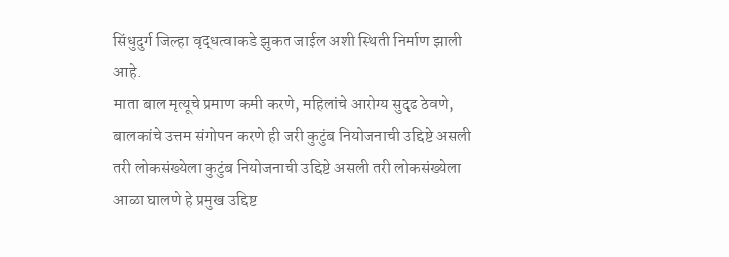सिंधुदुर्ग जिल्हा वृद्धत्वाकडे झुकत जाईल अशी स्थिती निर्माण झाली आहे.
माता बाल मृत्यूचे प्रमाण कमी करणे, महिलांचे आरोग्य सुदृढ ठेवणे, बालकांचे उत्तम संगोपन करणे ही जरी कुटुंब नियोजनाची उद्दिष्टे असली तरी लोकसंख्येला कुटुंब नियोजनाची उद्दिष्टे असली तरी लोकसंख्येला आळा घालणे हे प्रमुख उद्दिष्ट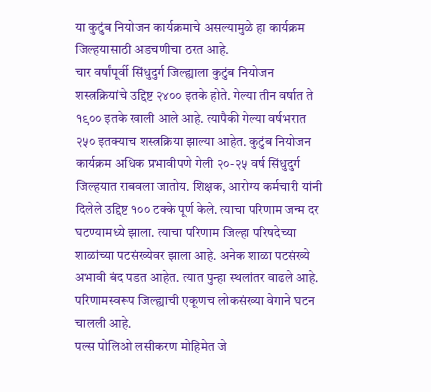या कुटुंब नियोजन कार्यक्रमाचे असल्यामुळे हा कार्यक्रम जिल्हयासाठी अडचणीचा ठरत आहे.
चार वर्षांपूर्वी सिंधुदुर्ग जिल्ह्याला कुटुंब नियोजन शस्त्रक्रियांचे उद्दिष्ट २४०० इतके होते. गेल्या तीन वर्षात ते १९०० इतके खाली आले आहे. त्यापैकी गेल्या वर्षभरात २५० इतक्याच शस्त्रक्रिया झाल्या आहेत. कुटुंब नियोजन कार्यक्रम अधिक प्रभावीपणे गेली २०-२५ वर्ष सिंधुदुर्ग जिल्हयात राबवला जातोय. शिक्षक, आरोग्य कर्मचारी यांनी दिलेले उद्दिष्ट १०० टक्के पूर्ण केले. त्याचा परिणाम जन्म दर घटण्यामध्ये झाला. त्याचा परिणाम जिल्हा परिषदेच्या शाळांच्या पटसंख्येवर झाला आहे. अनेक शाळा पटसंख्ये अभावी बंद पडत आहेत. त्यात पुन्हा स्थलांतर वाढले आहे. परिणामस्वरूप जिल्ह्याची एकूणच लोकसंख्या वेगाने घटन चालली आहे.
पल्स पोलिओ लसीकरण मोहिमेत जे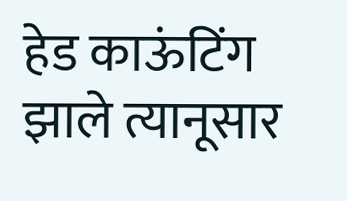हेड काऊंटिंग झाले त्यानूसार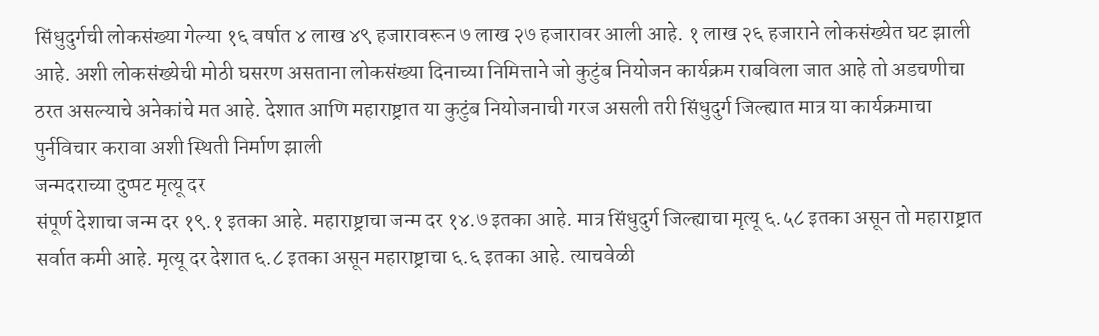सिंधुदुर्गची लोकसंख्या गेल्या १६ वर्षात ४ लाख ४९ हजारावरून ७ लाख २७ हजारावर आली आहे. १ लाख २६ हजाराने लोकसंख्येत घट झाली आहे. अशी लोकसंख्येची मोठी घसरण असताना लोकसंख्या दिनाच्या निमित्ताने जो कुटुंब नियोजन कार्यक्रम राबविला जात आहे तो अडचणीचा ठरत असल्याचे अनेकांचे मत आहे. देशात आणि महाराष्ट्रात या कुटुंब नियोजनाची गरज असली तरी सिंधुदुर्ग जिल्ह्यात मात्र या कार्यक्रमाचा पुर्नविचार करावा अशी स्थिती निर्माण झाली
जन्मदराच्या दुप्पट मृत्यू दर
संपूर्ण देशाचा जन्म दर १९.१ इतका आहे. महाराष्ट्राचा जन्म दर १४.७ इतका आहे. मात्र सिंधुदुर्ग जिल्ह्याचा मृत्यू ६.५८ इतका असून तो महाराष्ट्रात सर्वात कमी आहे. मृत्यू दर देशात ६.८ इतका असून महाराष्ट्राचा ६.६ इतका आहे. त्याचवेळी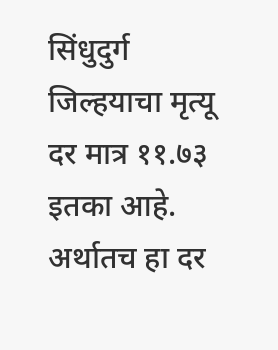सिंधुदुर्ग जिल्हयाचा मृत्यू दर मात्र ११.७३ इतका आहे. अर्थातच हा दर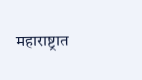महाराष्ट्रात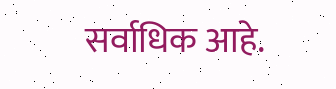सर्वाधिक आहे.